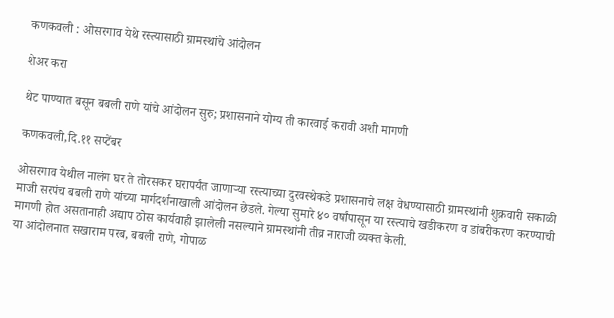कणकवली : ओसरगाव येथे रस्त्यासाठी ग्रामस्थांचे आंदोलन

शेअर करा

थेट पाण्यात बसून बबली राणे यांचे आंदोलन सुरु; प्रशासनाने योग्य ती कारवाई करावी अशी मागणी

कणकवली,दि.११ सप्टेंबर

ओसरगाव येथील नालंग घर ते तोरसकर घरापर्यंत जाणाऱ्या रस्त्याच्या दुरवस्थेकडे प्रशासनाचे लक्ष वेधण्यासाठी ग्रामस्थांनी शुक्रवारी सकाळी माजी सरपंच बबली राणे यांच्या मार्गदर्शनाखाली आंदोलन छेडले. गेल्या सुमारे ४० वर्षांपासून या रस्त्याचे खडीकरण व डांबरीकरण करण्याची मागणी होत असतानाही अद्याप ठोस कार्यवाही झालेली नसल्याने ग्रामस्थांनी तीव्र नाराजी व्यक्त केली.
या आंदोलनात सखाराम परब, बबली राणे, गोपाळ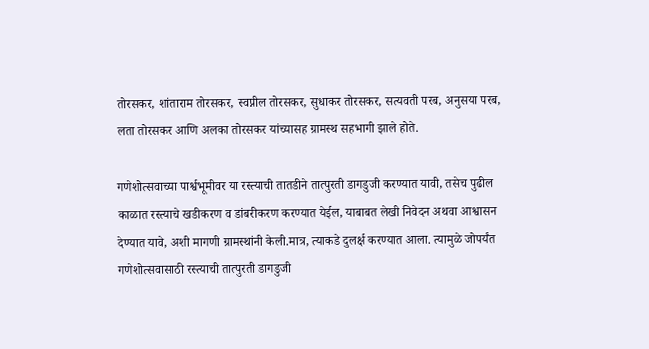तोरसकर, शांताराम तोरसकर, स्वप्नील तोरसकर, सुधाकर तोरसकर, सत्यवती परब, अनुसया परब, लता तोरसकर आणि अलका तोरसकर यांच्यासह ग्रामस्थ सहभागी झाले होते.

गणेशोत्सवाच्या पार्श्वभूमीवर या रस्त्याची तातडीने तात्पुरती डागडुजी करण्यात यावी, तसेच पुढील काळात रस्त्याचे खडीकरण व डांबरीकरण करण्यात येईल, याबाबत लेखी निवेदन अथवा आश्वासन देण्यात यावे, अशी मागणी ग्रामस्थांनी केली.मात्र, त्याकडे दुलर्क्ष करण्यात आला. त्यामुळे जोपर्यंत गणेशोत्सवासाठी रस्त्याची तात्पुरती डागडुजी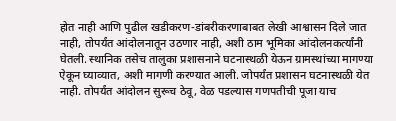होत नाही आणि पुढील खडीकरण-डांबरीकरणाबाबत लेखी आश्वासन दिले जात नाही, तोपर्यंत आंदोलनातून उठणार नाही, अशी ठाम भूमिका आंदोलनकर्त्यांनी घेतली. स्थानिक तसेच तालुका प्रशासनाने घटनास्थळी येऊन ग्रामस्थांच्या मागण्या ऐकून घ्याव्यात, अशी मागणी करण्यात आली. जोपर्यंत प्रशासन घटनास्थळी येत नाही. तोपर्यंत आंदोलन सुरूच ठेवू, वेळ पडल्यास गणपतीची पूजा याच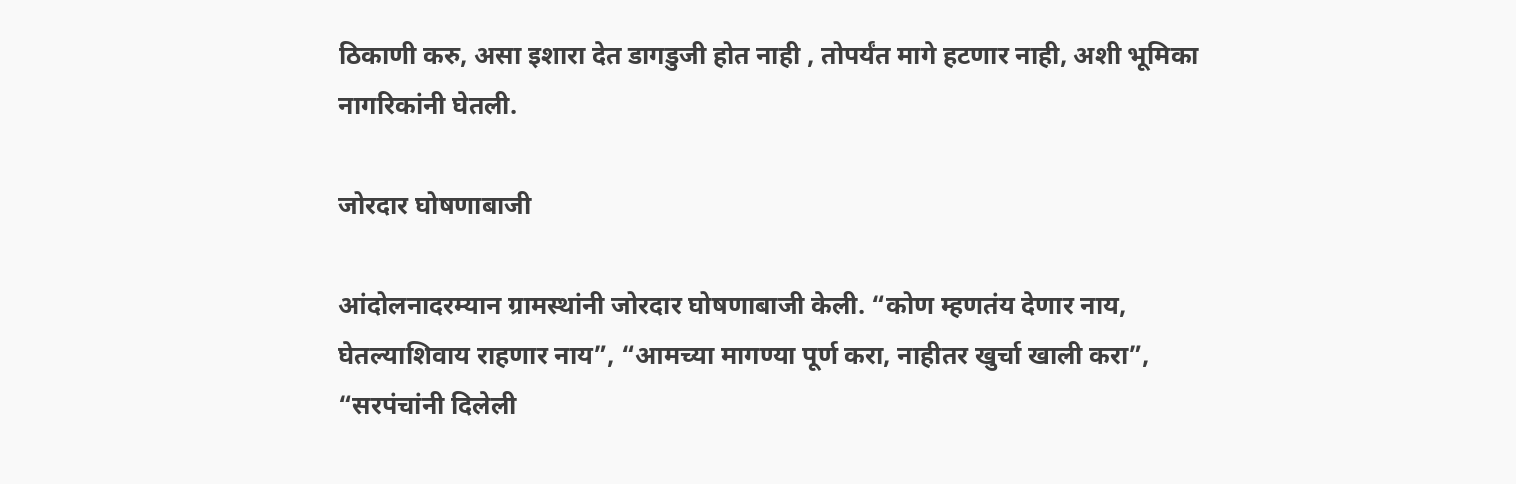ठिकाणी करु, असा इशारा देत डागडुजी होत नाही , तोपर्यंत मागे हटणार नाही, अशी भूमिका नागरिकांनी घेतली.

जोरदार घोषणाबाजी

आंदोलनादरम्यान ग्रामस्थांनी जोरदार घोषणाबाजी केली. “कोण म्हणतंय देणार नाय, घेतल्याशिवाय राहणार नाय”, “आमच्या मागण्या पूर्ण करा, नाहीतर खुर्चा खाली करा”, “सरपंचांनी दिलेली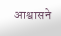आश्वासने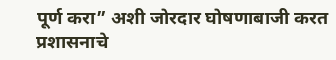पूर्ण करा” अशी जोरदार घोषणाबाजी करत प्रशासनाचे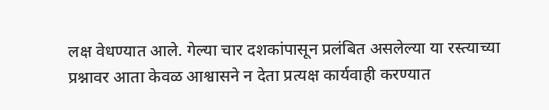लक्ष वेधण्यात आले. गेल्या चार दशकांपासून प्रलंबित असलेल्या या रस्त्याच्या प्रश्नावर आता केवळ आश्वासने न देता प्रत्यक्ष कार्यवाही करण्यात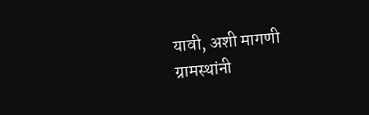यावी, अशी मागणी ग्रामस्थांनी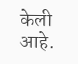केली आहे.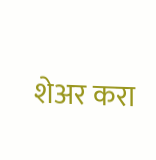शेअर करा